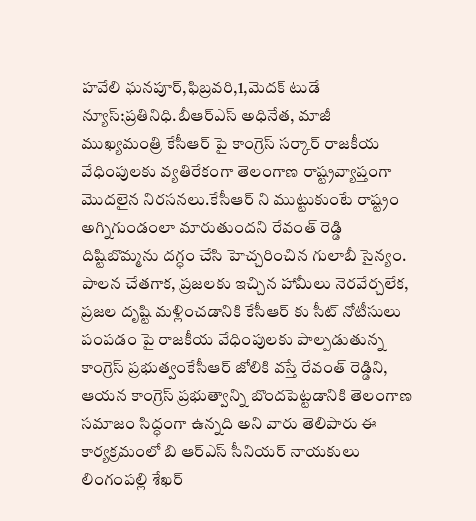హవేలి ఘనపూర్,ఫిబ్రవరి,1,మెదక్ టుడే న్యూస్:ప్రతినిధి.బీఆర్ఎస్ అధినేత, మాజీ ముఖ్యమంత్రి కేసీఆర్ పై కాంగ్రెస్ సర్కార్ రాజకీయ వేధింపులకు వ్యతిరేకంగా తెలంగాణ రాష్ట్రవ్యాప్తంగా మొదలైన నిరసనలు.కేసీఆర్ ని ముట్టుకుంటే రాష్ట్రం అగ్నిగుండంలా మారుతుందని రేవంత్ రెడ్డి దిష్టిబొమ్మను దగ్ధం చేసి హెచ్చరించిన గులాబీ సైన్యం.
పాలన చేతగాక, ప్రజలకు ఇచ్చిన హామీలు నెరవేర్చలేక, ప్రజల దృష్టి మళ్లించడానికి కేసీఆర్ కు సీట్ నోటీసులు పంపడం పై రాజకీయ వేధింపులకు పాల్పడుతున్న కాంగ్రెస్ ప్రభుత్వంకేసీఆర్ జోలికి వస్తే రేవంత్ రెడ్డిని, ఆయన కాంగ్రెస్ ప్రభుత్వాన్ని బొందపెట్టడానికి తెలంగాణ సమాజం సిద్ధంగా ఉన్నది అని వారు తెలిపారు ఈ కార్యక్రమంలో బి ఆర్ఎస్ సీనియర్ నాయకులు లింగంపల్లి శేఖర్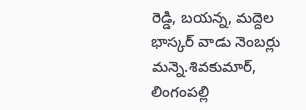రెడ్డి, బయన్న, మద్దెల భాస్కర్ వాడు నెంబర్లు మన్నె.శివకుమార్, లింగంపల్లి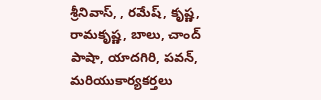శ్రీనివాస్, , రమేష్, కృష్ణ, రామకృష్ణ, బాలు, చాంద్ పాషా, యాదగిరి, పవన్, మరియుకార్యకర్తలు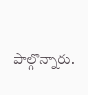పాల్గొన్నారు.